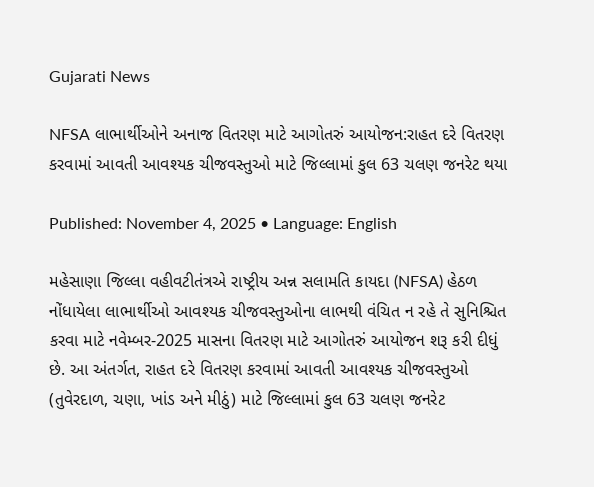Gujarati News

NFSA લાભાર્થીઓને અનાજ વિતરણ માટે આગોતરું આયોજન:રાહત દરે વિતરણ કરવામાં આવતી આવશ્યક ચીજવસ્તુઓ માટે જિલ્લામાં કુલ 63 ચલણ જનરેટ થયા

Published: November 4, 2025 • Language: English

મહેસાણા જિલ્લા વહીવટીતંત્રએ રાષ્ટ્રીય અન્ન સલામતિ કાયદા (NFSA) હેઠળ નોંધાયેલા લાભાર્થીઓ આવશ્યક ચીજવસ્તુઓના લાભથી વંચિત ન રહે તે સુનિશ્ચિત કરવા માટે નવેમ્બર-2025 માસના વિતરણ માટે આગોતરું આયોજન શરૂ કરી દીધું છે. આ અંતર્ગત, રાહત દરે વિતરણ કરવામાં આવતી આવશ્યક ચીજવસ્તુઓ (તુવેરદાળ, ચણા, ખાંડ અને મીઠું) માટે જિલ્લામાં કુલ 63 ચલણ જનરેટ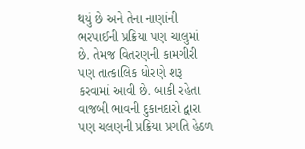થયું છે અને તેના નાણાંની ભરપાઈની પ્રક્રિયા પણ ચાલુમાં છે. તેમજ વિતરણની કામગીરી પણ તાત્કાલિક ધોરણે શરૂ કરવામાં આવી છે. બાકી રહેતા વાજબી ભાવની દુકાનદારો દ્વારા પણ ચલણની પ્રક્રિયા પ્રગતિ હેઠળ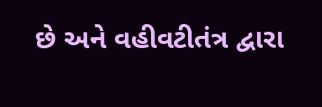છે અને વહીવટીતંત્ર દ્વારા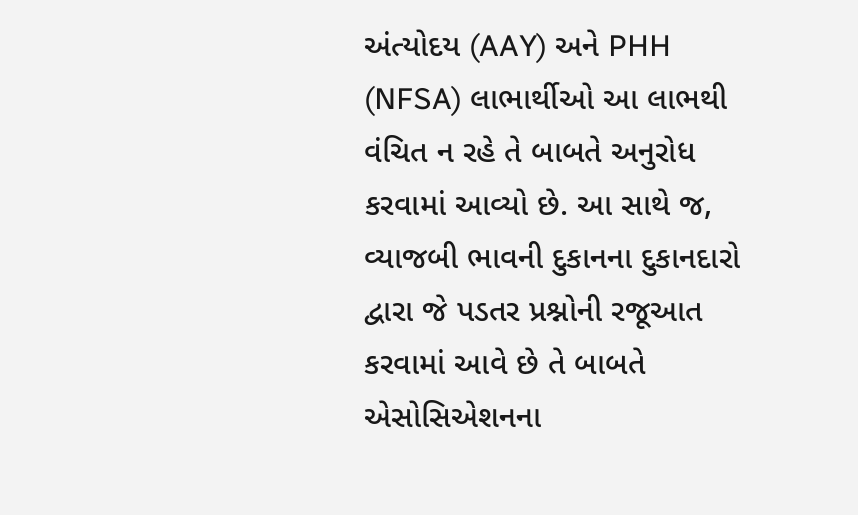અંત્યોદય (AAY) અને PHH (NFSA) લાભાર્થીઓ આ લાભથી વંચિત ન રહે તે બાબતે અનુરોધ કરવામાં આવ્યો છે. આ સાથે જ, વ્યાજબી ભાવની દુકાનના દુકાનદારો દ્વારા જે પડતર પ્રશ્નોની રજૂઆત કરવામાં આવે છે તે બાબતે એસોસિએશનના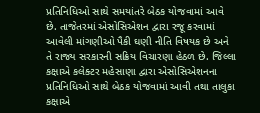પ્રતિનિધિઓ સાથે સમયાંતરે બેઠક યોજવામાં આવે છે. તાજેતરમાં એસોસિએશન દ્વારા રજૂ કરવામાં આવેલી માંગણીઓ પૈકી ઘણી નીતિ વિષયક છે અને તે રાજ્ય સરકારની સક્રિય વિચારણા હેઠળ છે. જિલ્લા કક્ષાએ કલેક્ટર મહેસાણા દ્વારા એસોસિએશનના પ્રતિનિધિઓ સાથે બેઠક યોજવામાં આવી તથા તાલુકા કક્ષાએ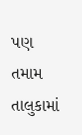પણ તમામ તાલુકામાં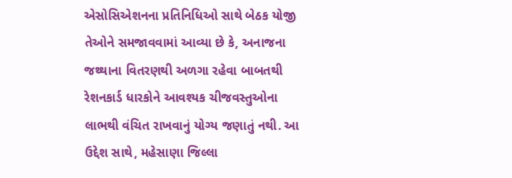એસોસિએશનના પ્રતિનિધિઓ સાથે બેઠક યોજી તેઓને સમજાવવામાં આવ્યા છે કે, અનાજના જથ્થાના વિતરણથી અળગા રહેવા બાબતથી રેશનકાર્ડ ધારકોને આવશ્યક ચીજવસ્તુઓના લાભથી વંચિત રાખવાનું યોગ્ય જણાતું નથી. આ ઉદ્દેશ સાથે, મહેસાણા જિલ્લા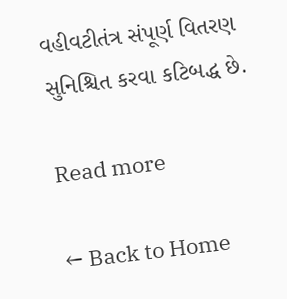વહીવટીતંત્ર સંપૂર્ણ વિતરણ સુનિશ્ચિત કરવા કટિબદ્ધ છે.

Read more

← Back to Home